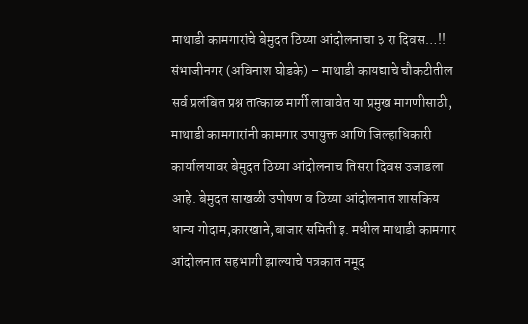माथाडी कामगारांचे बेमुदत ठिय्या आंदोलनाचा ३ रा दिवस…!!
संभाजीनगर (अविनाश घोडके) – माथाडी कायद्याचे चौकटीतील सर्व प्रलंबित प्रश्न तात्काळ मार्गी लावावेत या प्रमुख मागणीसाठी, माथाडी कामगारांनी कामगार उपायुक्त आणि जिल्हाधिकारी कार्यालयावर बेमुदत ठिय्या आंदोलनाच तिसरा दिवस उजाडला आहे. बेमुदत साखळी उपोषण व ठिय्या आंदोलनात शासकिय धान्य गोदाम,कारखाने,बाजार समिती इ. मधील माथाडी कामगार आंदोलनात सहभागी झाल्याचे पत्रकात नमूद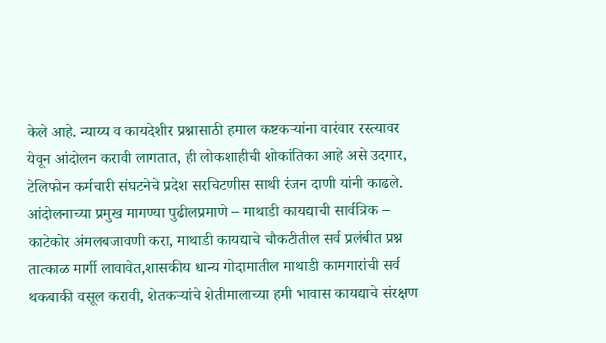केले आहे. न्याय्य व कायदेशीर प्रश्नासाठी हमाल कष्टकऱ्यांना वारंवार रस्त्यावर येवून आंदोलन करावी लागतात, ही लोकशाहीची शोकांतिका आहे असे उदगार, टेलिफोन कर्मचारी संघटनेचे प्रदेश सरचिटणीस साथी रंजन दाणी यांनी काढले. आंदोलनाच्या प्रमुख मागण्या पुढीलप्रमाणे – माथाडी कायद्याची सार्वत्रिक – काटेकोर अंमलबजावणी करा, माथाडी कायद्याचे चौकटीतील सर्व प्रलंबीत प्रश्न तात्काळ मार्गी लावावेत,शासकीय धान्य गोदामातील माथाडी कामगारांची सर्व थकबाकी वसूल करावी, शेतकऱ्यांचे शेतीमालाच्या हमी भावास कायद्याचे संरक्षण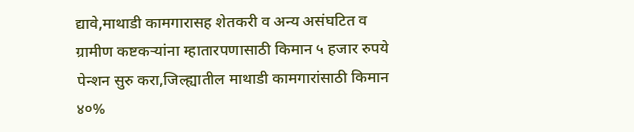द्यावे,माथाडी कामगारासह शेतकरी व अन्य असंघटित व ग्रामीण कष्टकऱ्यांना म्हातारपणासाठी किमान ५ हजार रुपये पेन्शन सुरु करा,जिल्ह्यातील माथाडी कामगारांसाठी किमान ४०%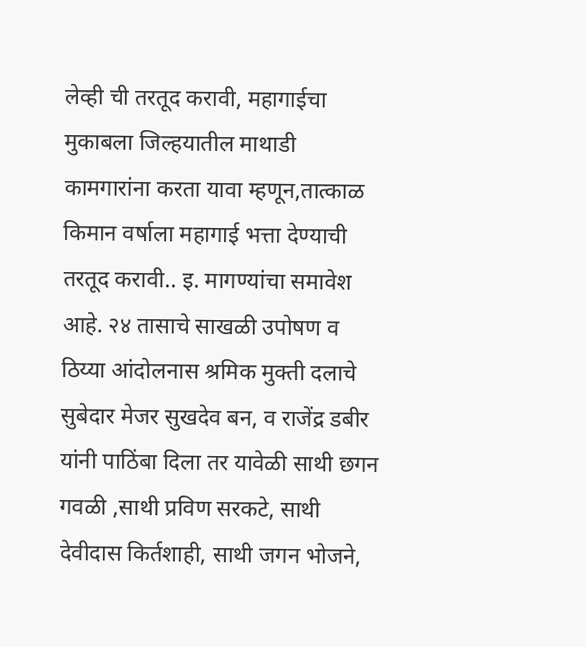लेव्ही ची तरतूद करावी, महागाईचा मुकाबला जिल्हयातील माथाडी कामगारांना करता यावा म्हणून,तात्काळ किमान वर्षाला महागाई भत्ता देण्याची तरतूद करावी.. इ. मागण्यांचा समावेश आहे. २४ तासाचे साखळी उपोषण व ठिय्या आंदोलनास श्रमिक मुक्ती दलाचे सुबेदार मेजर सुखदेव बन, व राजेंद्र डबीर यांनी पाठिंबा दिला तर यावेळी साथी छगन गवळी ,साथी प्रविण सरकटे, साथी देवीदास किर्तशाही, साथी जगन भोजने,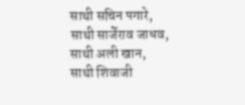साथी सचिन पगारे, साथी सार्जेराव जाधव, साथी अली खान, साथी शिवाजी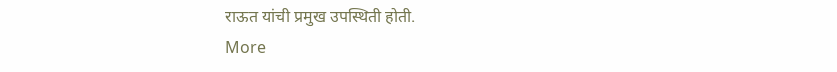राऊत यांची प्रमुख उपस्थिती होती.
More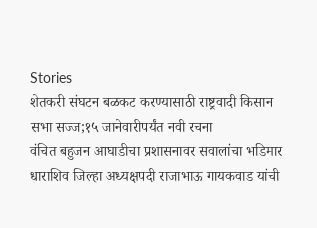Stories
शेतकरी संघटन बळकट करण्यासाठी राष्ट्रवादी किसान सभा सज्ज;१५ जानेवारीपर्यंत नवी रचना
वंचित बहुजन आघाडीचा प्रशासनावर सवालांचा भडिमार
धाराशिव जिल्हा अध्यक्षपदी राजाभाऊ गायकवाड यांची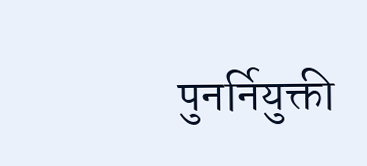पुनर्नियुक्ती